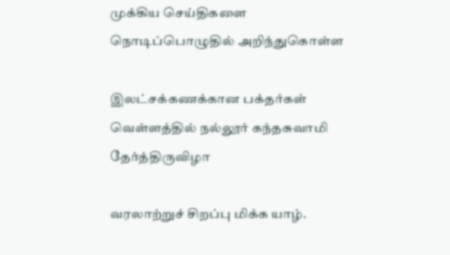முக்கிய செய்திகளை நொடிப்பொழுதில் அறிந்துகொள்ள

இலட்சக்கணக்கான பக்தர்கள் வெள்ளத்தில் நல்லூர் கந்தசுவாமி தேர்த்திருவிழா

வரலாற்றுச் சிறப்பு மிக்க யாழ்.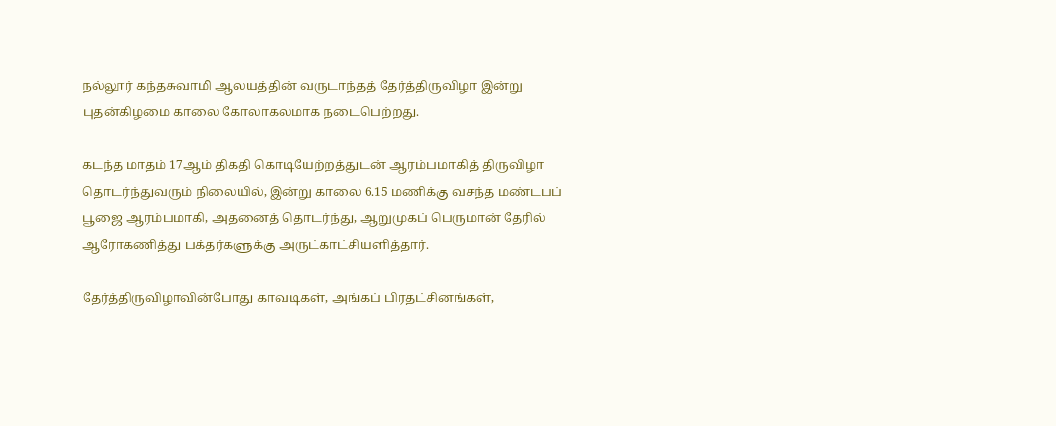நல்லூர் கந்தசுவாமி ஆலயத்தின் வருடாந்தத் தேர்த்திருவிழா இன்று புதன்கிழமை காலை கோலாகலமாக நடைபெற்றது.

கடந்த மாதம் 17ஆம் திகதி கொடியேற்றத்துடன் ஆரம்பமாகித் திருவிழா தொடர்ந்துவரும் நிலையில், இன்று காலை 6.15 மணிக்கு வசந்த மண்டபப் பூஜை ஆரம்பமாகி, அதனைத் தொடர்ந்து, ஆறுமுகப் பெருமான் தேரில் ஆரோகணித்து பக்தர்களுக்கு அருட்காட்சியளித்தார்.

தேர்த்திருவிழாவின்போது காவடிகள், அங்கப் பிரதட்சினங்கள்,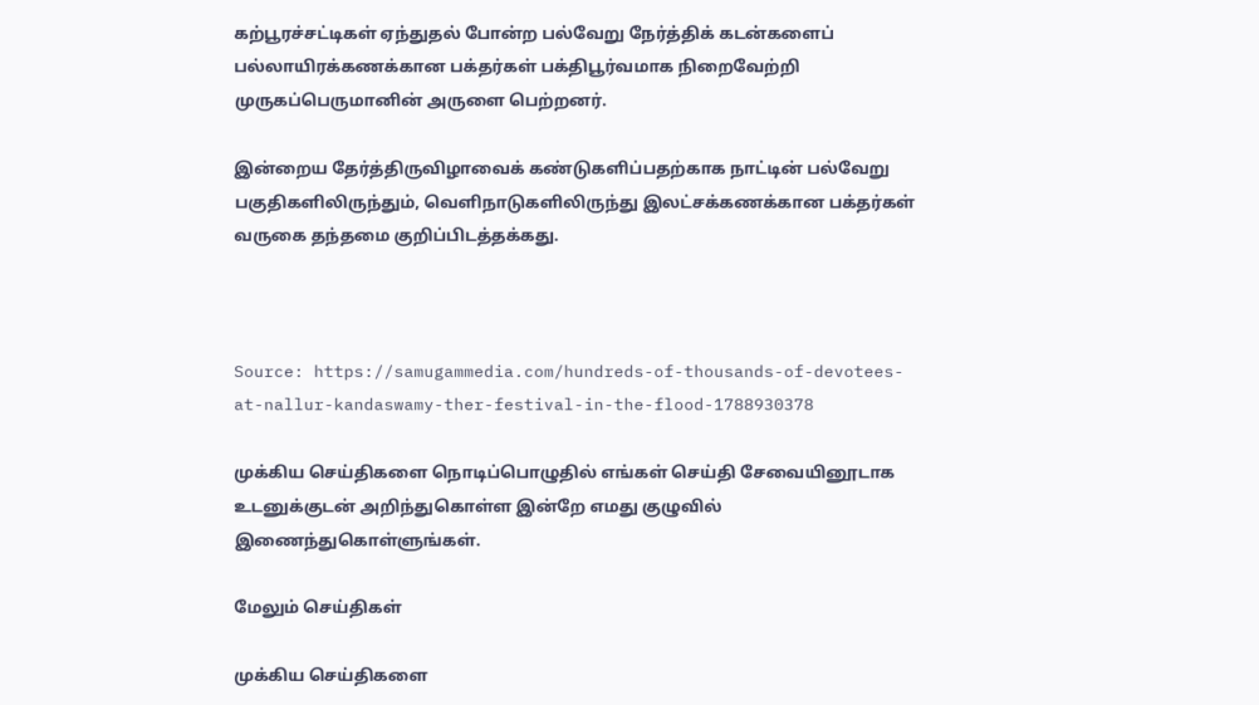கற்பூரச்சட்டிகள் ஏந்துதல் போன்ற பல்வேறு நேர்த்திக் கடன்களைப் பல்லாயிரக்கணக்கான பக்தர்கள் பக்திபூர்வமாக நிறைவேற்றி முருகப்பெருமானின் அருளை பெற்றனர்.

இன்றைய தேர்த்திருவிழாவைக் கண்டுகளிப்பதற்காக நாட்டின் பல்வேறு பகுதிகளிலிருந்தும், வெளிநாடுகளிலிருந்து இலட்சக்கணக்கான பக்தர்கள் வருகை தந்தமை குறிப்பிடத்தக்கது.



Source: https://samugammedia.com/hundreds-of-thousands-of-devotees-at-nallur-kandaswamy-ther-festival-in-the-flood-1788930378

முக்கிய செய்திகளை நொடிப்பொழுதில் எங்கள் செய்தி சேவையினூடாக உடனுக்குடன் அறிந்துகொள்ள இன்றே எமது குழுவில் இணைந்துகொள்ளுங்கள்.

மேலும் செய்திகள்

முக்கிய செய்திகளை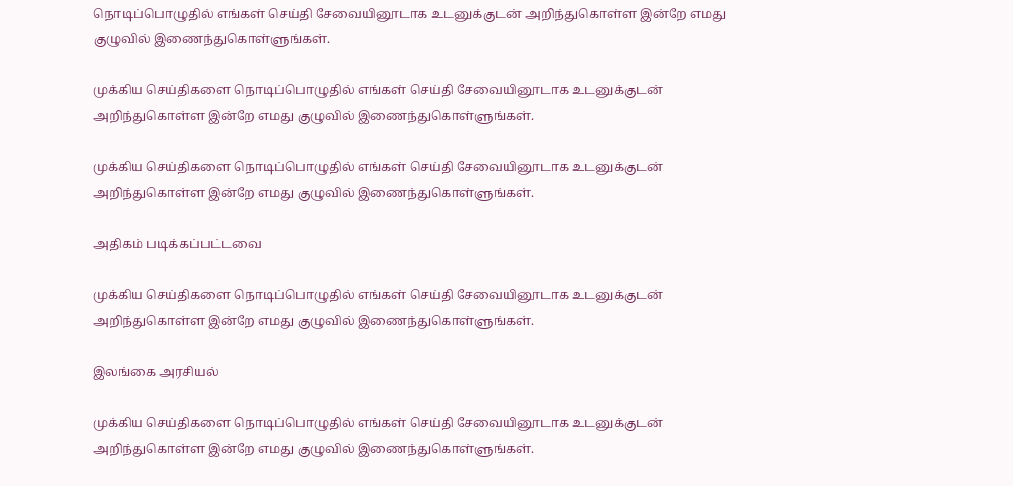நொடிப்பொழுதில் எங்கள் செய்தி சேவையினூடாக உடனுக்குடன் அறிந்துகொள்ள இன்றே எமது குழுவில் இணைந்துகொள்ளுங்கள்.

முக்கிய செய்திகளை நொடிப்பொழுதில் எங்கள் செய்தி சேவையினூடாக உடனுக்குடன் அறிந்துகொள்ள இன்றே எமது குழுவில் இணைந்துகொள்ளுங்கள்.

முக்கிய செய்திகளை நொடிப்பொழுதில் எங்கள் செய்தி சேவையினூடாக உடனுக்குடன் அறிந்துகொள்ள இன்றே எமது குழுவில் இணைந்துகொள்ளுங்கள்.

அதிகம் படிக்கப்பட்டவை

முக்கிய செய்திகளை நொடிப்பொழுதில் எங்கள் செய்தி சேவையினூடாக உடனுக்குடன் அறிந்துகொள்ள இன்றே எமது குழுவில் இணைந்துகொள்ளுங்கள்.

இலங்கை அரசியல்

முக்கிய செய்திகளை நொடிப்பொழுதில் எங்கள் செய்தி சேவையினூடாக உடனுக்குடன் அறிந்துகொள்ள இன்றே எமது குழுவில் இணைந்துகொள்ளுங்கள்.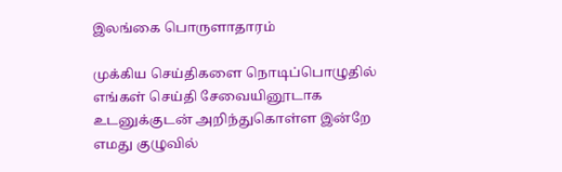இலங்கை பொருளாதாரம்

முக்கிய செய்திகளை நொடிப்பொழுதில் எங்கள் செய்தி சேவையினூடாக உடனுக்குடன் அறிந்துகொள்ள இன்றே எமது குழுவில்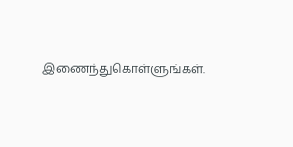இணைந்துகொள்ளுங்கள்.